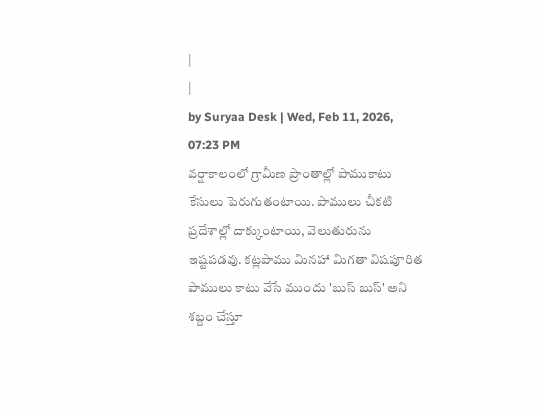|
|
by Suryaa Desk | Wed, Feb 11, 2026, 07:23 PM
వర్షాకాలంలో గ్రామీణ ప్రాంతాల్లో పాముకాటు కేసులు పెరుగుతంటాయి. పాములు చీకటి ప్రదేశాల్లో దాక్కుంటాయి, వెలుతురును ఇష్టపడవు. కట్లపాము మినహా మిగతా విషపూరిత పాములు కాటు వేసే ముందు 'బుస్ బుస్' అని శబ్దం చేస్తూ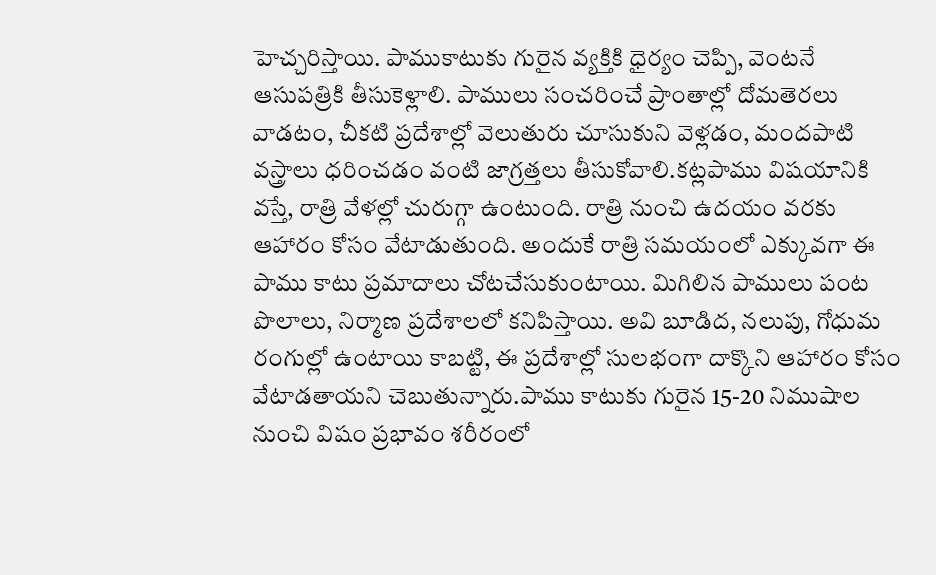హెచ్చరిస్తాయి. పాముకాటుకు గురైన వ్యక్తికి ధైర్యం చెప్పి, వెంటనే ఆసుపత్రికి తీసుకెళ్లాలి. పాములు సంచరించే ప్రాంతాల్లో దోమతెరలు వాడటం, చీకటి ప్రదేశాల్లో వెలుతురు చూసుకుని వెళ్లడం, మందపాటి వస్త్రాలు ధరించడం వంటి జాగ్రత్తలు తీసుకోవాలి.కట్లపాము విషయానికి వస్తే, రాత్రి వేళల్లో చురుగ్గా ఉంటుంది. రాత్రి నుంచి ఉదయం వరకు ఆహారం కోసం వేటాడుతుంది. అందుకే రాత్రి సమయంలో ఎక్కువగా ఈ పాము కాటు ప్రమాదాలు చోటచేసుకుంటాయి. మిగిలిన పాములు పంట పొలాలు, నిర్మాణ ప్రదేశాలలో కనిపిస్తాయి. అవి బూడిద, నలుపు, గోధుమ రంగుల్లో ఉంటాయి కాబట్టి, ఈ ప్రదేశాల్లో సులభంగా దాక్కొని ఆహారం కోసం వేటాడతాయని చెబుతున్నారు.పాము కాటుకు గురైన 15-20 నిముషాల నుంచి విషం ప్రభావం శరీరంలో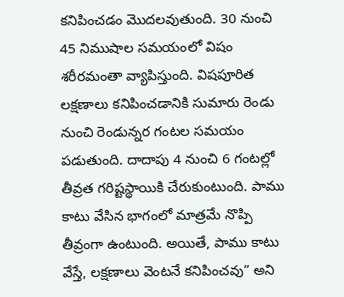కనిపించడం మొదలవుతుంది. 30 నుంచి 45 నిముషాల సమయంలో విషం శరీరమంతా వ్యాపిస్తుంది. విషపూరిత లక్షణాలు కనిపించడానికి సుమారు రెండు నుంచి రెండున్నర గంటల సమయం పడుతుంది. దాదాపు 4 నుంచి 6 గంటల్లో తీవ్రత గరిష్టస్థాయికి చేరుకుంటుంది. పాము కాటు వేసిన భాగంలో మాత్రమే నొప్పి తీవ్రంగా ఉంటుంది. అయితే, పాము కాటు వేస్తే, లక్షణాలు వెంటనే కనిపించవు” అని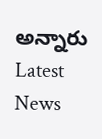అన్నారు
Latest News